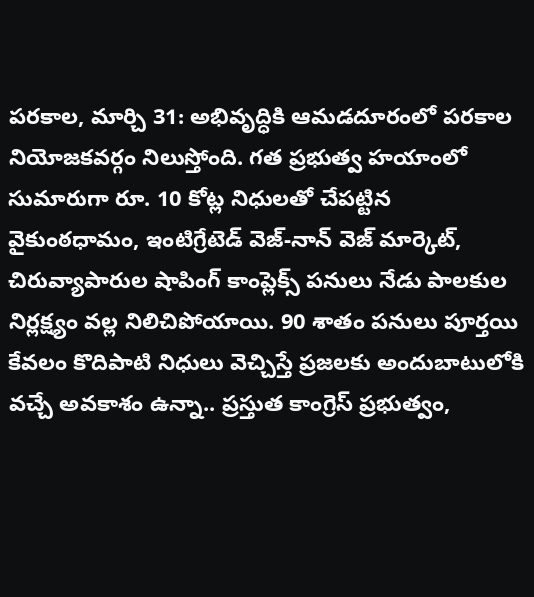పరకాల, మార్చి 31: అభివృద్ధికి ఆమడదూరంలో పరకాల నియోజకవర్గం నిలుస్తోంది. గత ప్రభుత్వ హయాంలో సుమారుగా రూ. 10 కోట్ల నిధులతో చేపట్టిన వైకుంఠధామం, ఇంటిగ్రేటెడ్ వెజ్-నాన్ వెజ్ మార్కెట్, చిరువ్యాపారుల షాపింగ్ కాంప్లెక్స్ పనులు నేడు పాలకుల నిర్లక్ష్యం వల్ల నిలిచిపోయాయి. 90 శాతం పనులు పూర్తయి కేవలం కొదిపాటి నిధులు వెచ్చిస్తే ప్రజలకు అందుబాటులోకి వచ్చే అవకాశం ఉన్నా.. ప్రస్తుత కాంగ్రెస్ ప్రభుత్వం,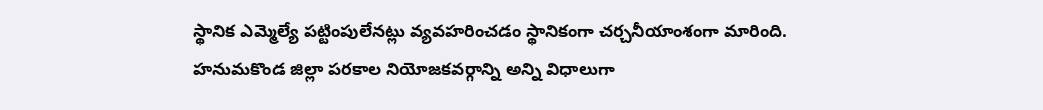స్థానిక ఎమ్మెల్యే పట్టింపులేనట్లు వ్యవహరించడం స్థానికంగా చర్చనీయాంశంగా మారింది.
హనుమకొండ జిల్లా పరకాల నియోజకవర్గాన్ని అన్ని విధాలుగా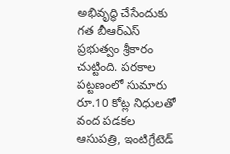అభివృద్ధి చేసేందుకు గత బీఆర్ఎస్ ప్రభుత్వం శ్రీకారం చుట్టింది. పరకాల పట్టణంలో సుమారు రూ.10 కోట్ల నిధులతో వంద పడకల ఆసుపత్రి, ఇంటిగ్రేటెడ్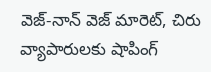వెజ్-నాన్ వెజ్ మారెట్, చిరు వ్యాపారులకు షాపింగ్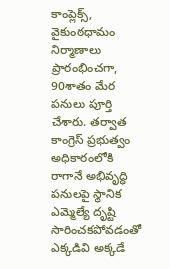కాంప్లెక్స్, వైకుంఠధామం నిర్మాణాలు ప్రారంభించగా, 90శాతం మేర పనులు పూర్తి చేశారు. తర్వాత కాంగ్రెస్ ప్రభుత్వం అధికారంలోకి రాగానే అభివృద్ధి పనులపై స్థానిక ఎమ్మెల్యే దృష్టి సారించకపోవడంతో ఎక్కడివి అక్కడే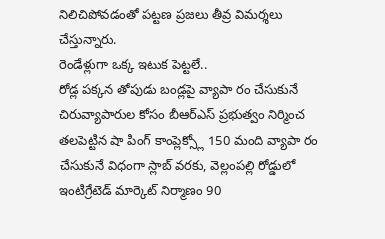నిలిచిపోవడంతో పట్టణ ప్రజలు తీవ్ర విమర్శలు చేస్తున్నారు.
రెండేళ్లుగా ఒక్క ఇటుక పెట్టలే..
రోడ్ల పక్కన తోపుడు బండ్లపై వ్యాపా రం చేసుకునే చిరువ్యాపారుల కోసం బీఆర్ఎస్ ప్రభుత్వం నిర్మించ తలపెట్టిన షా పింగ్ కాంప్లెక్స్లో 150 మంది వ్యాపా రం చేసుకునే విధంగా స్లాబ్ వరకు, వెల్లంపల్లి రోడ్డులో ఇంటిగ్రేటెడ్ మార్కెట్ నిర్మాణం 90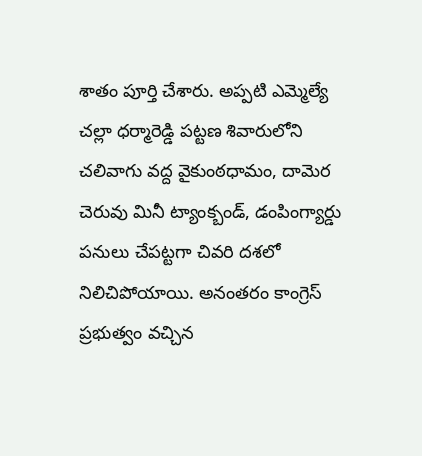శాతం పూర్తి చేశారు. అప్పటి ఎమ్మెల్యే చల్లా ధర్మారెడ్డి పట్టణ శివారులోని చలివాగు వద్ద వైకుంఠధామం, దామెర చెరువు మినీ ట్యాంక్బండ్, డంపింగ్యార్డు పనులు చేపట్టగా చివరి దశలో నిలిచిపోయాయి. అనంతరం కాంగ్రెస్ ప్రభుత్వం వచ్చిన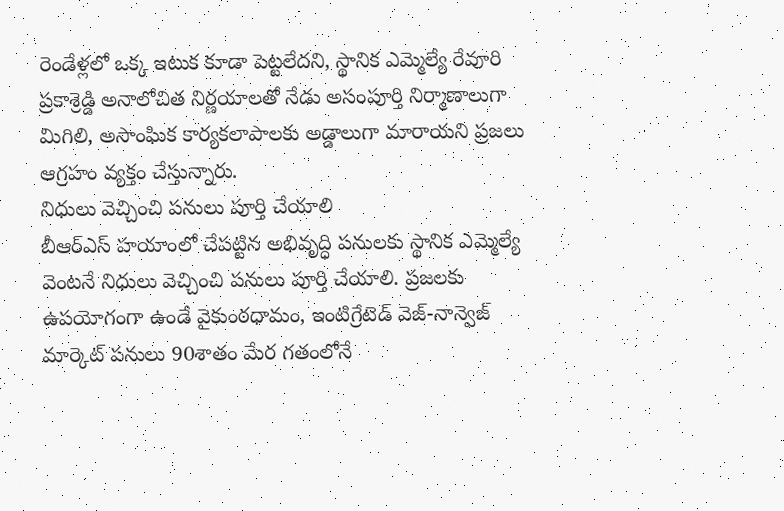రెండేళ్లలో ఒక్క ఇటుక కూడా పెట్టలేదని, స్థానిక ఎమ్మెల్యే రేవూరి ప్రకాశ్రెడ్డి అనాలోచిత నిర్ణయాలతో నేడు అసంపూర్తి నిర్మాణాలుగా మిగిలి, అసాంఘిక కార్యకలాపాలకు అడ్డాలుగా మారాయని ప్రజలు ఆగ్రహం వ్యక్తం చేస్తున్నారు.
నిధులు వెచ్చించి పనులు పూర్తి చేయాలి
బీఆర్ఎస్ హయాంలో చేపట్టిన అభివృద్ధి పనులకు స్థానిక ఎమ్మెల్యే వెంటనే నిధులు వెచ్చించి పనులు పూర్తి చేయాలి. ప్రజలకు ఉపయోగంగా ఉండే వైకుంఠధామం, ఇంటిగ్రేటెడ్ వెజ్-నాన్వెజ్ మార్కెట్ పనులు 90శాతం మేర గతంలోనే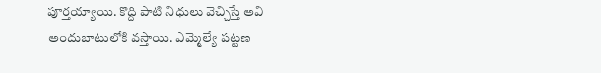పూర్తయ్యాయి. కొద్ది పాటి నిధులు వెచ్చిస్తే అవి అందుబాటులోకి వస్తాయి. ఎమ్మెల్యే పట్టణ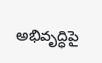అభివృద్ధిపై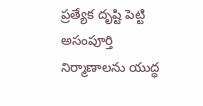ప్రత్యేక దృష్టి పెట్టి అసంపూర్తి నిర్మాణాలను యుద్ధ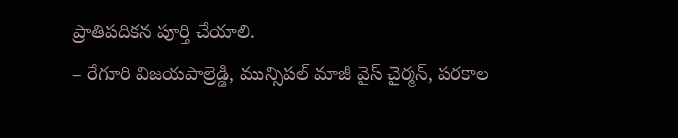ప్రాతిపదికన పూర్తి చేయాలి.
– రేగూరి విజయపాల్రెడ్డి, మున్సిపల్ మాజీ వైస్ చైర్మన్, పరకాల